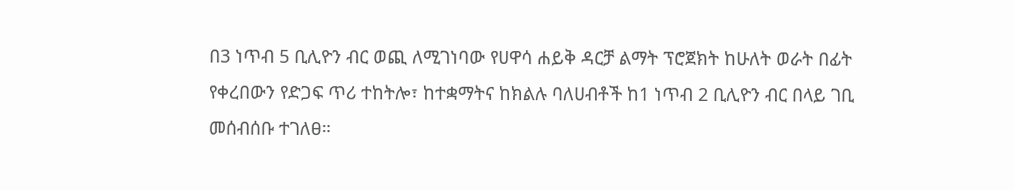በ3 ነጥብ 5 ቢሊዮን ብር ወጪ ለሚገነባው የሀዋሳ ሐይቅ ዳርቻ ልማት ፕሮጀክት ከሁለት ወራት በፊት የቀረበውን የድጋፍ ጥሪ ተከትሎ፣ ከተቋማትና ከክልሉ ባለሀብቶች ከ1 ነጥብ 2 ቢሊዮን ብር በላይ ገቢ መሰብሰቡ ተገለፀ።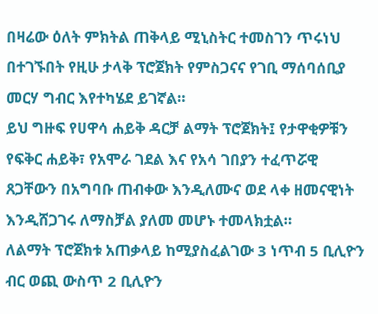በዛሬው ዕለት ምክትል ጠቅላይ ሚኒስትር ተመስገን ጥሩነህ በተገኙበት የዚሁ ታላቅ ፕሮጀክት የምስጋናና የገቢ ማሰባሰቢያ መርሃ ግብር እየተካሄደ ይገኛል።
ይህ ግዙፍ የሀዋሳ ሐይቅ ዳርቻ ልማት ፕሮጀክት፤ የታዋቂዎቹን የፍቅር ሐይቅ፣ የአሞራ ገደል እና የአሳ ገበያን ተፈጥሯዊ ጸጋቸውን በአግባቡ ጠብቀው እንዲለሙና ወደ ላቀ ዘመናዊነት እንዲሸጋገሩ ለማስቻል ያለመ መሆኑ ተመላክቷል።
ለልማት ፕሮጀክቱ አጠቃላይ ከሚያስፈልገው 3 ነጥብ 5 ቢሊዮን ብር ወጪ ውስጥ 2 ቢሊዮን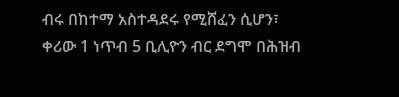ብሩ በከተማ አስተዳደሩ የሚሸፈን ሲሆን፣ ቀሪው 1 ነጥብ 5 ቢሊዮን ብር ደግሞ በሕዝብ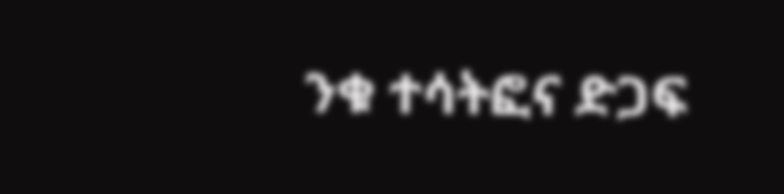ንቁ ተሳትፎና ድጋፍ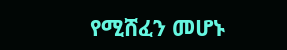የሚሸፈን መሆኑ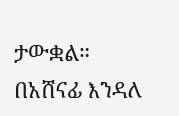ታውቋል።
በአሸናፊ እንዳለ